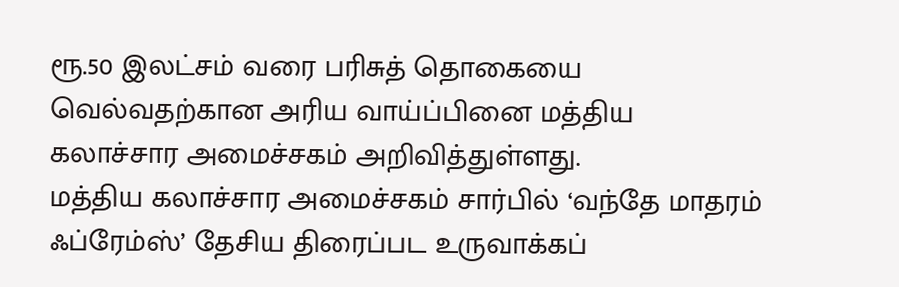ரூ.50 இலட்சம் வரை பரிசுத் தொகையை வெல்வதற்கான அரிய வாய்ப்பினை மத்திய கலாச்சார அமைச்சகம் அறிவித்துள்ளது.
மத்திய கலாச்சார அமைச்சகம் சார்பில் ‘வந்தே மாதரம் ஃப்ரேம்ஸ்’ தேசிய திரைப்பட உருவாக்கப்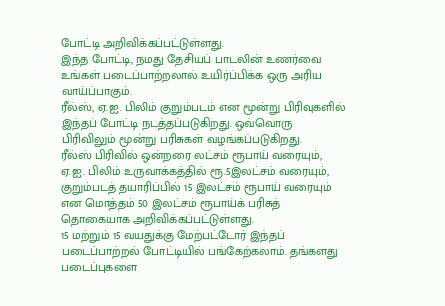போட்டி அறிவிக்கப்பட்டுள்ளது.
இந்த போட்டி, நமது தேசியப் பாடலின் உணர்வை உங்கள் படைப்பாற்றலால் உயிர்ப்பிக்க ஒரு அரிய வாய்ப்பாகும்.
ரீல்ஸ், ஏ.ஐ. பிலிம் குறும்படம் என மூன்று பிரிவுகளில் இந்தப் போட்டி நடத்தப்படுகிறது. ஒவ்வொரு பிரிவிலும் மூன்று பரிசுகள் வழங்கப்படுகிறது.
ரீல்ஸ் பிரிவில் ஒன்றரை லட்சம் ரூபாய் வரையும், ஏ.ஐ. பிலிம் உருவாக்கத்தில் ரூ.5இலட்சம் வரையும், குறும்படத் தயாரிப்பில் 15 இலட்சம் ரூபாய் வரையும் என மொத்தம் 50 இலட்சம் ரூபாய்க் பரிசுத் தொகையாக அறிவிக்கப்பட்டுள்ளது.
15 மற்றும் 15 வயதுக்கு மேற்பட்டோர் இந்தப் படைப்பாற்றல் போட்டியில் பங்கேற்கலாம். தங்களது படைப்புகளை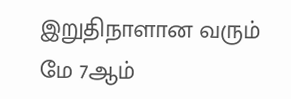இறுதிநாளான வரும் மே 7ஆம்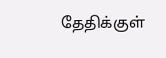தேதிக்குள்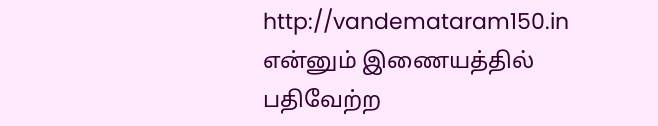http://vandemataram150.in என்னும் இணையத்தில் பதிவேற்ற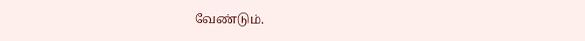வேண்டும்.